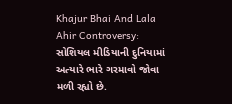Khajur Bhai And Lala Ahir Controversy: સોશિયલ મીડિયાની દુનિયામાં અત્યારે ભારે ગરમાવો જોવા મળી રહ્યો છે.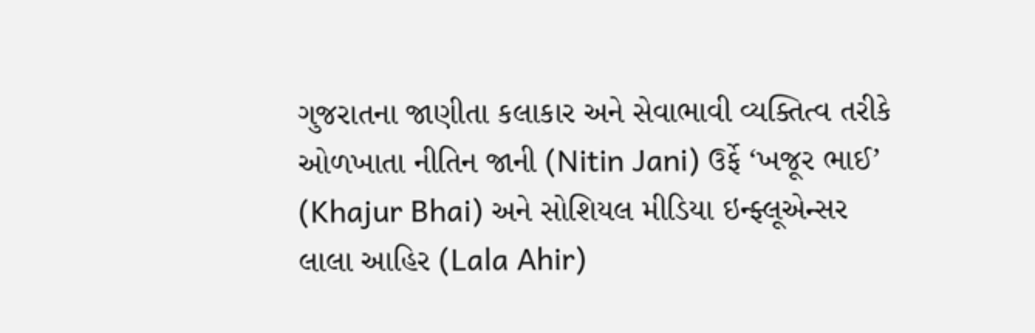ગુજરાતના જાણીતા કલાકાર અને સેવાભાવી વ્યક્તિત્વ તરીકે ઓળખાતા નીતિન જાની (Nitin Jani) ઉર્ફે ‘ખજૂર ભાઈ’ (Khajur Bhai) અને સોશિયલ મીડિયા ઇન્ફ્લૂએન્સર લાલા આહિર (Lala Ahir)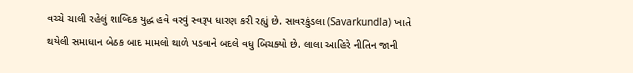વચ્ચે ચાલી રહેલું શાબ્દિક યુદ્ધ હવે વરવું સ્વરૂપ ધારણ કરી રહ્યું છે. સાવરકુંડલા (Savarkundla) ખાતે થયેલી સમાધાન બેઠક બાદ મામલો થાળે પડવાને બદલે વધુ બિચક્યો છે. લાલા આહિરે નીતિન જાની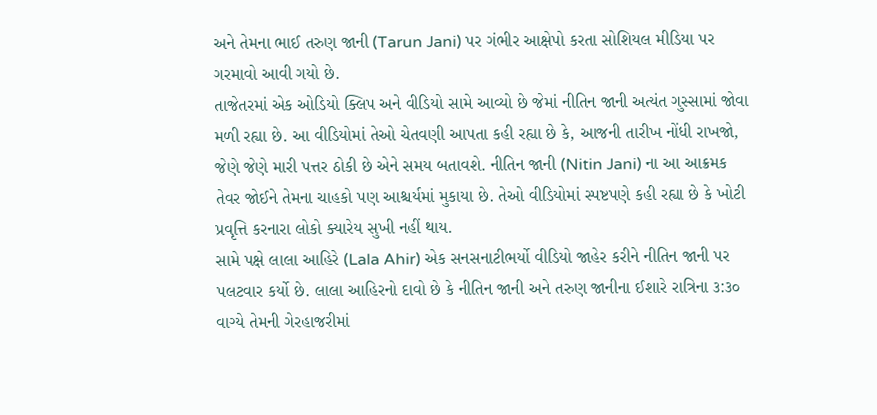અને તેમના ભાઈ તરુણ જાની (Tarun Jani) પર ગંભીર આક્ષેપો કરતા સોશિયલ મીડિયા પર ગરમાવો આવી ગયો છે.
તાજેતરમાં એક ઓડિયો ક્લિપ અને વીડિયો સામે આવ્યો છે જેમાં નીતિન જાની અત્યંત ગુસ્સામાં જોવા મળી રહ્યા છે. આ વીડિયોમાં તેઓ ચેતવણી આપતા કહી રહ્યા છે કે, આજની તારીખ નોંધી રાખજો, જેણે જેણે મારી પત્તર ઠોકી છે એને સમય બતાવશે. નીતિન જાની (Nitin Jani) ના આ આક્રમક તેવર જોઈને તેમના ચાહકો પણ આશ્ચર્યમાં મુકાયા છે. તેઓ વીડિયોમાં સ્પષ્ટપણે કહી રહ્યા છે કે ખોટી પ્રવૃત્તિ કરનારા લોકો ક્યારેય સુખી નહીં થાય.
સામે પક્ષે લાલા આહિરે (Lala Ahir) એક સનસનાટીભર્યો વીડિયો જાહેર કરીને નીતિન જાની પર પલટવાર કર્યો છે. લાલા આહિરનો દાવો છે કે નીતિન જાની અને તરુણ જાનીના ઈશારે રાત્રિના ૩:૩૦ વાગ્યે તેમની ગેરહાજરીમાં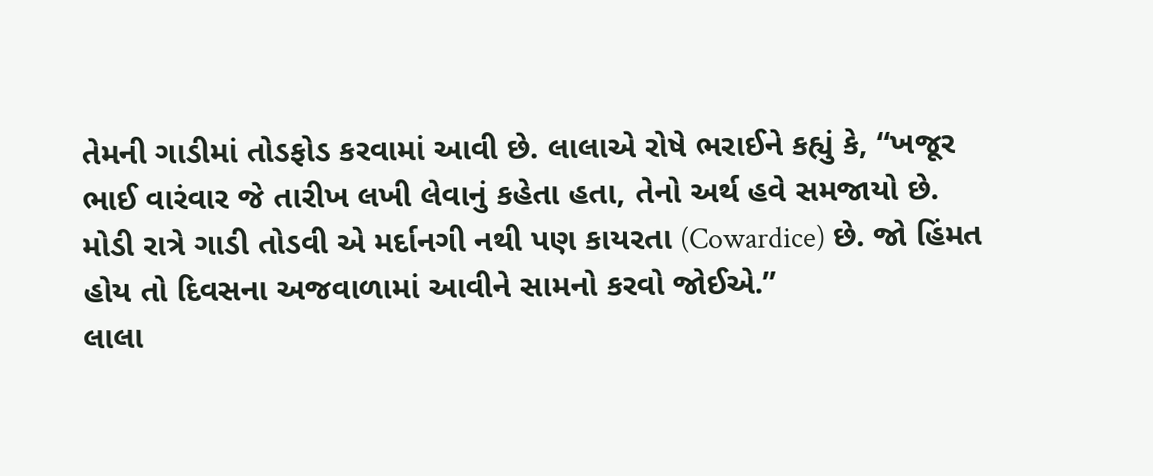તેમની ગાડીમાં તોડફોડ કરવામાં આવી છે. લાલાએ રોષે ભરાઈને કહ્યું કે, “ખજૂર ભાઈ વારંવાર જે તારીખ લખી લેવાનું કહેતા હતા, તેનો અર્થ હવે સમજાયો છે. મોડી રાત્રે ગાડી તોડવી એ મર્દાનગી નથી પણ કાયરતા (Cowardice) છે. જો હિંમત હોય તો દિવસના અજવાળામાં આવીને સામનો કરવો જોઈએ.”
લાલા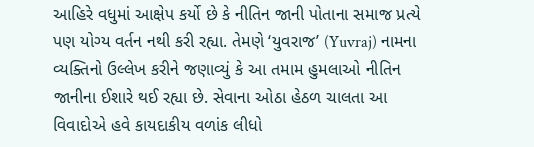આહિરે વધુમાં આક્ષેપ કર્યો છે કે નીતિન જાની પોતાના સમાજ પ્રત્યે પણ યોગ્ય વર્તન નથી કરી રહ્યા. તેમણે ‘યુવરાજ’ (Yuvraj) નામના વ્યક્તિનો ઉલ્લેખ કરીને જણાવ્યું કે આ તમામ હુમલાઓ નીતિન જાનીના ઈશારે થઈ રહ્યા છે. સેવાના ઓઠા હેઠળ ચાલતા આ વિવાદોએ હવે કાયદાકીય વળાંક લીધો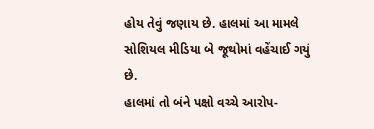હોય તેવું જણાય છે. હાલમાં આ મામલે સોશિયલ મીડિયા બે જૂથોમાં વહેંચાઈ ગયું છે.
હાલમાં તો બંને પક્ષો વચ્ચે આરોપ-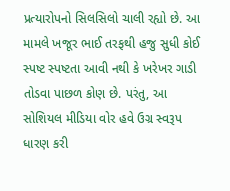પ્રત્યારોપનો સિલસિલો ચાલી રહ્યો છે. આ મામલે ખજૂર ભાઈ તરફથી હજુ સુધી કોઈ સ્પષ્ટ સ્પષ્ટતા આવી નથી કે ખરેખર ગાડી તોડવા પાછળ કોણ છે. પરંતુ, આ સોશિયલ મીડિયા વોર હવે ઉગ્ર સ્વરૂપ ધારણ કરી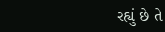રહ્યું છે તે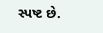સ્પષ્ટ છે.